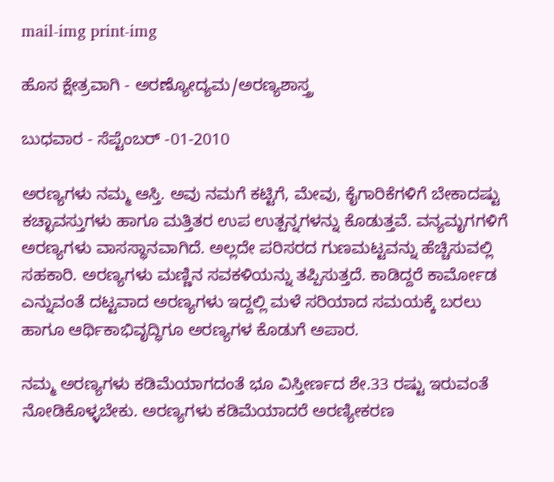mail-img print-img

ಹೊಸ ಕ್ಷೇತ್ರವಾಗಿ - ಅರಣ್ಯೋದ್ಯಮ/ಅರಣ್ಯಶಾಸ್ತ್ರ

ಬುಧವಾರ - ಸೆಪ್ಟೆಂಬರ್ -01-2010

ಅರಣ್ಯಗಳು ನಮ್ಮ ಆಸ್ತಿ. ಅವು ನಮಗೆ ಕಟ್ಟಿಗೆ, ಮೇವು, ಕೈಗಾರಿಕೆಗಳಿಗೆ ಬೇಕಾದಷ್ಟು ಕಚ್ಛಾವಸ್ತುಗಳು ಹಾಗೂ ಮತ್ತಿತರ ಉಪ ಉತ್ಪನ್ನಗಳನ್ನು ಕೊಡುತ್ತವೆ. ವನ್ಯಮೃಗಗಳಿಗೆ ಅರಣ್ಯಗಳು ವಾಸಸ್ಥಾನವಾಗಿದೆ. ಅಲ್ಲದೇ ಪರಿಸರದ ಗುಣಮಟ್ಟವನ್ನು ಹೆಚ್ಚಿಸುವಲ್ಲಿ ಸಹಕಾರಿ. ಅರಣ್ಯಗಳು ಮಣ್ಣಿನ ಸವಕಳಿಯನ್ನು ತಪ್ಪಿಸುತ್ತದೆ. ಕಾಡಿದ್ದರೆ ಕಾರ್ಮೋಡ ಎನ್ನುವಂತೆ ದಟ್ಟವಾದ ಅರಣ್ಯಗಳು ಇದ್ದಲ್ಲಿ ಮಳೆ ಸರಿಯಾದ ಸಮಯಕ್ಕೆ ಬರಲು ಹಾಗೂ ಆರ್ಥಿಕಾಭಿವೃದ್ಧಿಗೂ ಅರಣ್ಯಗಳ ಕೊಡುಗೆ ಅಪಾರ.

ನಮ್ಮ ಅರಣ್ಯಗಳು ಕಡಿಮೆಯಾಗದಂತೆ ಭೂ ವಿಸ್ತೀರ್ಣದ ಶೇ.33 ರಷ್ಟು ಇರುವಂತೆ ನೋಡಿಕೊಳ್ಳಬೇಕು. ಅರಣ್ಯಗಳು ಕಡಿಮೆಯಾದರೆ ಅರಣ್ಯೀಕರಣ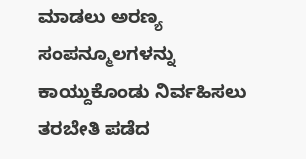ಮಾಡಲು ಅರಣ್ಯ ಸಂಪನ್ಮೂಲಗಳನ್ನು ಕಾಯ್ದುಕೊಂಡು ನಿರ್ವಹಿಸಲು ತರಬೇತಿ ಪಡೆದ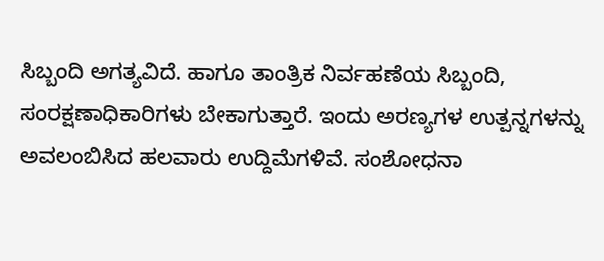ಸಿಬ್ಬಂದಿ ಅಗತ್ಯವಿದೆ. ಹಾಗೂ ತಾಂತ್ರಿಕ ನಿರ್ವಹಣೆಯ ಸಿಬ್ಬಂದಿ, ಸಂರಕ್ಷಣಾಧಿಕಾರಿಗಳು ಬೇಕಾಗುತ್ತಾರೆ. ಇಂದು ಅರಣ್ಯಗಳ ಉತ್ಪನ್ನಗಳನ್ನು ಅವಲಂಬಿಸಿದ ಹಲವಾರು ಉದ್ದಿಮೆಗಳಿವೆ. ಸಂಶೋಧನಾ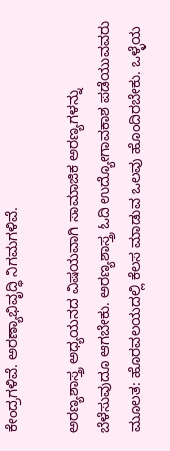ಕೇಂದ್ರಗಳಿವೆ. ಅರಣ್ಯಾಭಿವೃದ್ಧಿ ನಿಗಮಗಳಿವೆ.

ಅರಣ್ಯಶಾಸ್ತ್ರ ಅಧ್ಯಯನದ ವಿಷಯವಾಗಿ ಸಾಮಾಜಿಕ ಅರಣ್ಯಗಳನ್ನು ಬೆಳೆಸುವುದೂ ಆಗಬೇಕು. ಅರಣ್ಯಶಾಸ್ತ್ರ ಓದಿ ಉದ್ಯೋಗಾವಕಾಶ ಪಡೆಯುವವರು ಮೂಲತ: ಹೊರವಲಯದಲ್ಲಿ ಕೆಲಸ ಮಾಡುವ ಒಲವು ಹೊಂದಿರಬೇಕು. ಒಳ್ಳೆಯ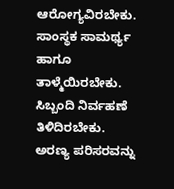ಆರೋಗ್ಯವಿರಬೇಕು. ಸಾಂಸ್ಥಕ ಸಾಮರ್ಥ್ಯ ಹಾಗೂ ತಾಳ್ಮೆಯಿರಬೇಕು. ಸಿಬ್ಬಂದಿ ನಿರ್ವಹಣೆ ತಿಳಿದಿರಬೇಕು. ಅರಣ್ಯ ಪರಿಸರವನ್ನು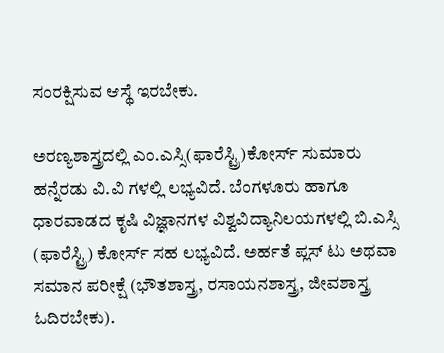ಸಂರಕ್ಷಿಸುವ ಆಸ್ಥೆ ಇರಬೇಕು.

ಅರಣ್ಯಶಾಸ್ತ್ರದಲ್ಲಿ ಎಂ.ಎಸ್ಸಿ(ಫಾರೆಸ್ಟ್ರಿ)ಕೋರ್ಸ್ ಸುಮಾರು ಹನ್ನೆರಡು ವಿ.ವಿ ಗಳಲ್ಲಿ ಲಭ್ಯವಿದೆ. ಬೆಂಗಳೂರು ಹಾಗೂ ಧಾರವಾಡದ ಕೃಷಿ ವಿಜ್ಞಾನಗಳ ವಿಶ್ವವಿದ್ಯಾನಿಲಯಗಳಲ್ಲಿ ಬಿ.ಎಸ್ಸಿ (ಫಾರೆಸ್ಟ್ರಿ) ಕೋರ್ಸ್ ಸಹ ಲಭ್ಯವಿದೆ. ಅರ್ಹತೆ ಪ್ಲಸ್ ಟು ಅಥವಾ ಸಮಾನ ಪರೀಕ್ಷೆ (ಭೌತಶಾಸ್ತ್ರ, ರಸಾಯನಶಾಸ್ತ್ರ, ಜೀವಶಾಸ್ತ್ರ ಓದಿರಬೇಕು).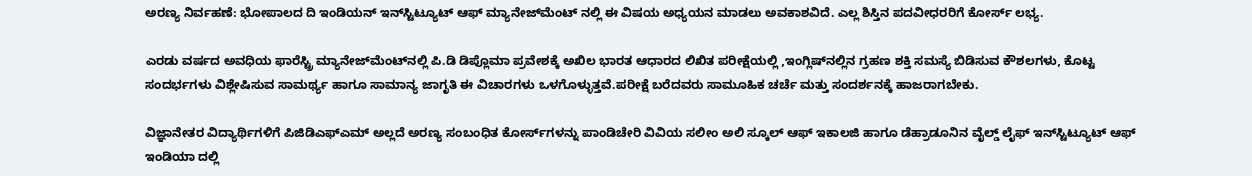ಅರಣ್ಯ ನಿರ್ವಹಣೆ: ಭೋಪಾಲದ ದಿ ಇಂಡಿಯನ್ ಇನ್‌ಸ್ಟಿಟ್ಯೂಟ್ ಆಫ್ ಮ್ಯಾನೇಜ್‌ಮೆಂಟ್ ನಲ್ಲಿ ಈ ವಿಷಯ ಅಧ್ಯಯನ ಮಾಡಲು ಅವಕಾಶವಿದೆ. ಎಲ್ಲ ಶಿಸ್ತಿನ ಪದವೀಧರರಿಗೆ ಕೋರ್ಸ್ ಲಭ್ಯ.

ಎರಡು ವರ್ಷದ ಅವಧಿಯ ಫಾರೆಸ್ಟ್ರಿ ಮ್ಯಾನೇಜ್‌ಮೆಂಟ್‌ನಲ್ಲಿ ಪಿ.ಡಿ ಡಿಪ್ಲೊಮಾ ಪ್ರವೇಶಕ್ಕೆ ಅಖಿಲ ಭಾರತ ಆಧಾರದ ಲಿಖಿತ ಪರೀಕ್ಷೆಯಲ್ಲಿ ,ಇಂಗ್ಲಿಷ್‌ನಲ್ಲಿನ ಗ್ರಹಣ ಶಕ್ತಿ ಸಮಸ್ಯೆ ಬಿಡಿಸುವ ಕೌಶಲಗಳು, ಕೊಟ್ಟ ಸಂದರ್ಭಗಳು ವಿಶ್ಲೇಷಿಸುವ ಸಾಮರ್ಥ್ಯ ಹಾಗೂ ಸಾಮಾನ್ಯ ಜಾಗೃತಿ ಈ ವಿಚಾರಗಳು ಒಳಗೊಳ್ಳುತ್ತವೆ.ಪರೀಕ್ಷೆ ಬರೆದವರು ಸಾಮೂಹಿಕ ಚರ್ಚೆ ಮತ್ತು ಸಂದರ್ಶನಕ್ಕೆ ಹಾಜರಾಗಬೇಕು.

ವಿಜ್ಞಾನೇತರ ವಿದ್ಯಾರ್ಥಿಗಳಿಗೆ ಪಿಜಿಡಿಎಫ್‌ಎಮ್ ಅಲ್ಲದೆ ಅರಣ್ಯ ಸಂಬಂಧಿತ ಕೋರ್ಸ್‌ಗಳನ್ನು ಪಾಂಡಿಚೇರಿ ವಿವಿಯ ಸಲೀಂ ಅಲಿ ಸ್ಕೂಲ್ ಆಫ್ ಇಕಾಲಜಿ ಹಾಗೂ ಡೆಹ್ರಾಡೂನಿನ ವೈಲ್ಡ್ ಲೈಫ್ ಇನ್‌ಸ್ಟಿಟ್ಯೂಟ್ ಆಫ್ ಇಂಡಿಯಾ ದಲ್ಲಿ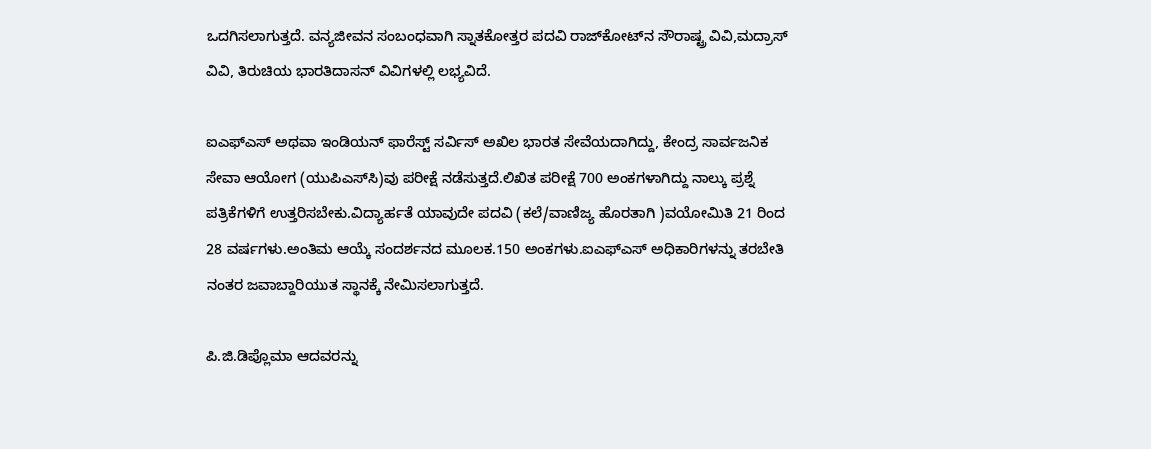ಒದಗಿಸಲಾಗುತ್ತದೆ. ವನ್ಯಜೀವನ ಸಂಬಂಧವಾಗಿ ಸ್ನಾತಕೋತ್ತರ ಪದವಿ ರಾಜ್‌ಕೋಟ್‌ನ ಸೌರಾಷ್ಟ್ರ ವಿವಿ,ಮದ್ರಾಸ್ ವಿವಿ, ತಿರುಚಿಯ ಭಾರತಿದಾಸನ್ ವಿವಿಗಳಲ್ಲಿ ಲಭ್ಯವಿದೆ.

ಐಎಫ್‌ಎಸ್ ಅಥವಾ ಇಂಡಿಯನ್ ಫಾರೆಸ್ಟ್ ಸರ್ವಿಸ್ ಅಖಿಲ ಭಾರತ ಸೇವೆಯದಾಗಿದ್ದು, ಕೇಂದ್ರ ಸಾರ್ವಜನಿಕ ಸೇವಾ ಆಯೋಗ (ಯುಪಿಎಸ್‌ಸಿ)ವು ಪರೀಕ್ಷೆ ನಡೆಸುತ್ತದೆ.ಲಿಖಿತ ಪರೀಕ್ಷೆ 700 ಅಂಕಗಳಾಗಿದ್ದು ನಾಲ್ಕು ಪ್ರಶ್ನೆ ಪತ್ರಿಕೆಗಳಿಗೆ ಉತ್ತರಿಸಬೇಕು.ವಿದ್ಯಾರ್ಹತೆ ಯಾವುದೇ ಪದವಿ (ಕಲೆ/ವಾಣಿಜ್ಯ ಹೊರತಾಗಿ )ವಯೋಮಿತಿ 21 ರಿಂದ 28 ವರ್ಷಗಳು.ಅಂತಿಮ ಆಯ್ಕೆ ಸಂದರ್ಶನದ ಮೂಲಕ.150 ಅಂಕಗಳು.ಐಎಫ್‌ಎಸ್ ಅಧಿಕಾರಿಗಳನ್ನು ತರಬೇತಿ ನಂತರ ಜವಾಬ್ದಾರಿಯುತ ಸ್ಥಾನಕ್ಕೆ ನೇಮಿಸಲಾಗುತ್ತದೆ.

ಪಿ.ಜಿ.ಡಿಪ್ಲೊಮಾ ಆದವರನ್ನು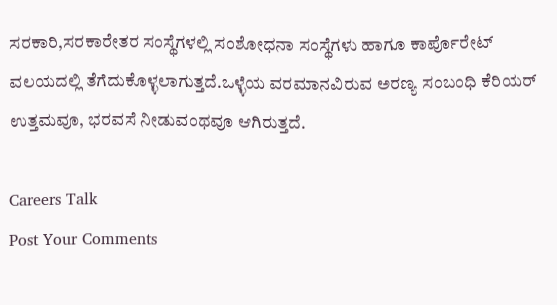ಸರಕಾರಿ,ಸರಕಾರೇತರ ಸಂಸ್ಥೆಗಳಲ್ಲಿ ಸಂಶೋಧನಾ ಸಂಸ್ಥೆಗಳು ಹಾಗೂ ಕಾರ್ಪೊರೇಟ್ ವಲಯದಲ್ಲಿ ತೆಗೆದುಕೊಳ್ಳಲಾಗುತ್ತದೆ.ಒಳ್ಳೆಯ ವರಮಾನವಿರುವ ಅರಣ್ಯ ಸಂಬಂಧಿ ಕೆರಿಯರ್ ಉತ್ತಮವೂ, ಭರವಸೆ ನೀಡುವಂಥವೂ ಆಗಿರುತ್ತದೆ.

Careers Talk
Post Your Comments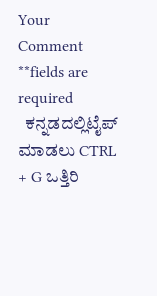Your Comment **fields are required
  ಕನ್ನಡದಲ್ಲಿಟೈಪ್ ಮಾಡಲು CTRL + G ಒತ್ತಿರಿ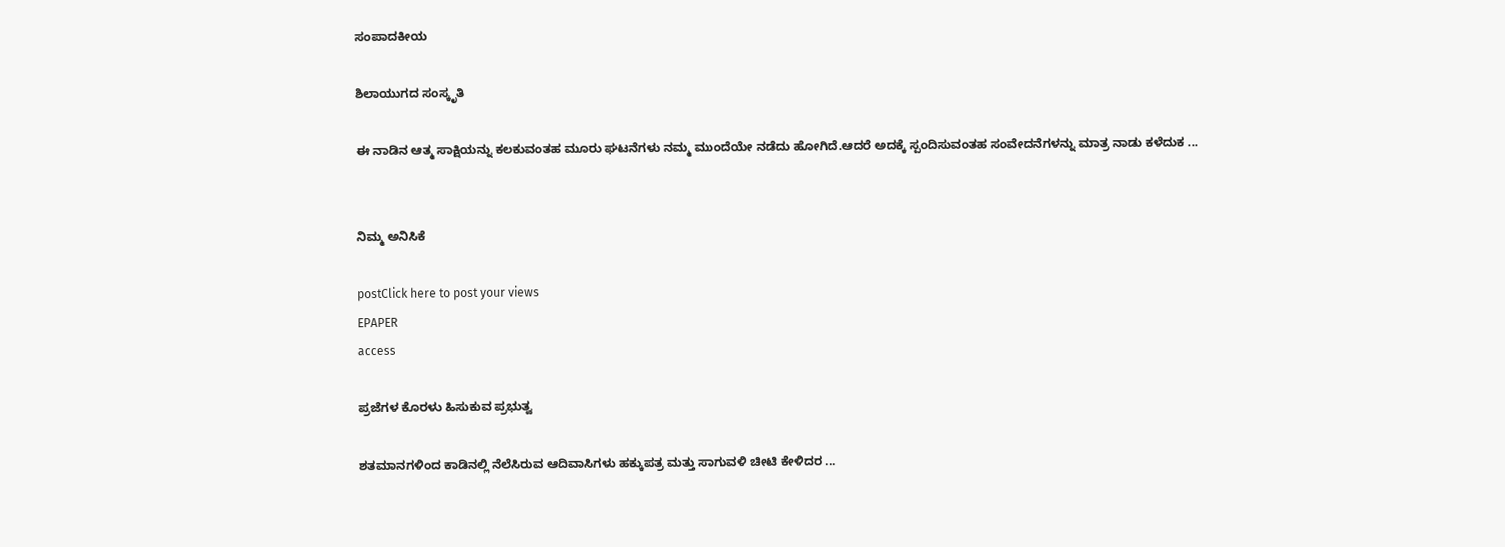ಸಂಪಾದಕೀಯ

ಶಿಲಾಯುಗದ ಸಂಸ್ಕೃತಿ

ಈ ನಾಡಿನ ಆತ್ಮ ಸಾಕ್ಷಿಯನ್ನು ಕಲಕುವಂತಹ ಮೂರು ಘಟನೆಗಳು ನಮ್ಮ ಮುಂದೆಯೇ ನಡೆದು ಹೋಗಿದೆ.ಆದರೆ ಅದಕ್ಕೆ ಸ್ಪಂದಿಸುವಂತಹ ಸಂವೇದನೆಗಳನ್ನು ಮಾತ್ರ ನಾಡು ಕಳೆದುಕ ...


ನಿಮ್ಮ ಅನಿಸಿಕೆ

postClick here to post your views
EPAPER
access

ಪ್ರಜೆಗಳ ಕೊರಳು ಹಿಸುಕುವ ಪ್ರಭುತ್ವ

ಶತಮಾನಗಳಿಂದ ಕಾಡಿನಲ್ಲಿ ನೆಲೆಸಿರುವ ಆದಿವಾಸಿಗಳು ಹಕ್ಕುಪತ್ರ ಮತ್ತು ಸಾಗುವಳಿ ಚೀಟಿ ಕೇಳಿದರ ...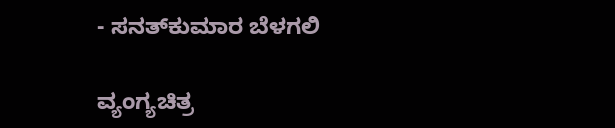- ಸನತ್‌ಕುಮಾರ ಬೆಳಗಲಿ

ವ್ಯಂಗ್ಯಚಿತ್ರ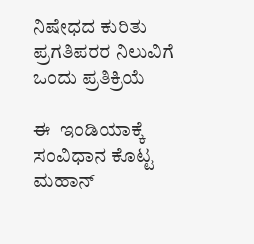ನಿಷೇಧದ ಕುರಿತು ಪ್ರಗತಿಪರರ ನಿಲುವಿಗೆ ಒಂದು ಪ್ರತಿಕ್ರಿಯೆ

ಈ  ಇಂಡಿಯಾಕ್ಕೆ ಸಂವಿಧಾನ ಕೊಟ್ಟ ಮಹಾನ್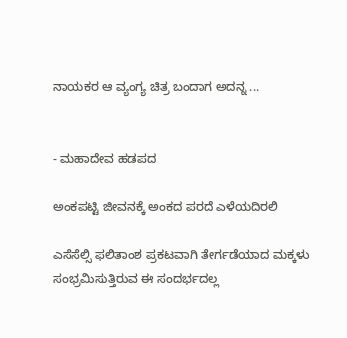ನಾಯಕರ ಆ ವ್ಯಂಗ್ಯ ಚಿತ್ರ ಬಂದಾಗ ಅದನ್ನ ...


- ಮಹಾದೇವ ಹಡಪದ

ಅಂಕಪಟ್ಟಿ ಜೀವನಕ್ಕೆ ಅಂಕದ ಪರದೆ ಎಳೆಯದಿರಲಿ

ಎಸೆಸೆಲ್ಸಿ ಫಲಿತಾಂಶ ಪ್ರಕಟವಾಗಿ ತೇರ್ಗಡೆಯಾದ ಮಕ್ಕಳು ಸಂಭ್ರಮಿಸುತ್ತಿರುವ ಈ ಸಂದರ್ಭದಲ್ಲ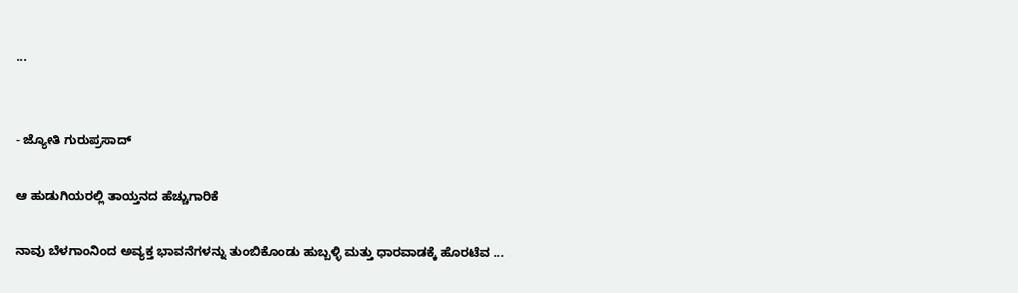...


- ಜ್ಯೋತಿ ಗುರುಪ್ರಸಾದ್

ಆ ಹುಡುಗಿಯರಲ್ಲಿ ತಾಯ್ತನದ ಹೆಚ್ಚುಗಾರಿಕೆ

ನಾವು ಬೆಳಗಾಂನಿಂದ ಅವ್ಯಕ್ತ ಭಾವನೆಗಳನ್ನು ತುಂಬಿಕೊಂಡು ಹುಬ್ಬಳ್ಳಿ ಮತ್ತು ಧಾರವಾಡಕ್ಕೆ ಹೊರಟೆವ ...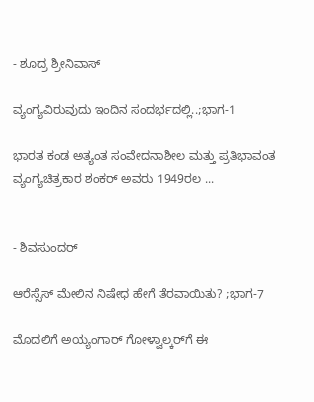- ಶೂದ್ರ ಶ್ರೀನಿವಾಸ್

ವ್ಯಂಗ್ಯವಿರುವುದು ಇಂದಿನ ಸಂದರ್ಭದಲ್ಲಿ..;ಭಾಗ-1

ಭಾರತ ಕಂಡ ಅತ್ಯಂತ ಸಂವೇದನಾಶೀಲ ಮತ್ತು ಪ್ರತಿಭಾವಂತ ವ್ಯಂಗ್ಯಚಿತ್ರಕಾರ ಶಂಕರ್ ಅವರು 1949ರಲ ...


- ಶಿವಸುಂದರ್

ಆರೆಸ್ಸೆಸ್ ಮೇಲಿನ ನಿಷೇಧ ಹೇಗೆ ತೆರವಾಯಿತು? ;ಭಾಗ-7

ಮೊದಲಿಗೆ ಅಯ್ಯಂಗಾರ್ ಗೋಳ್ವಾಲ್ಕರ್‌ಗೆ ಈ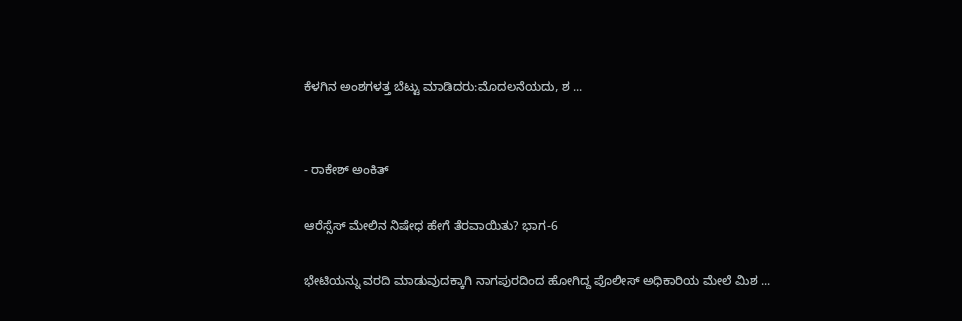ಕೆಳಗಿನ ಅಂಶಗಳತ್ತ ಬೆಟ್ಟು ಮಾಡಿದರು:ಮೊದಲನೆಯದು, ಶ ...


- ರಾಕೇಶ್ ಅಂಕಿತ್

ಆರೆಸ್ಸೆಸ್ ಮೇಲಿನ ನಿಷೇಧ ಹೇಗೆ ತೆರವಾಯಿತು? ಭಾಗ-6

ಭೇಟಿಯನ್ನು ವರದಿ ಮಾಡುವುದಕ್ಕಾಗಿ ನಾಗಪುರದಿಂದ ಹೋಗಿದ್ದ ಪೊಲೀಸ್ ಅಧಿಕಾರಿಯ ಮೇಲೆ ಮಿಶ ...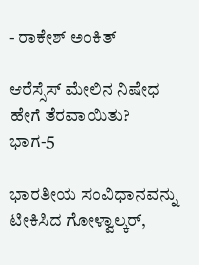- ರಾಕೇಶ್ ಅಂಕಿತ್

ಆರೆಸ್ಸೆಸ್ ಮೇಲಿನ ನಿಷೇಧ ಹೇಗೆ ತೆರವಾಯಿತು? ಭಾಗ-5

ಭಾರತೀಯ ಸಂವಿಧಾನವನ್ನು ಟೀಕಿಸಿದ ಗೋಳ್ವಾಲ್ಕರ್,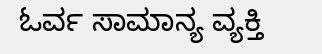ಓರ್ವ ಸಾಮಾನ್ಯ ವ್ಯಕ್ತಿ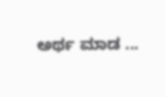ಅರ್ಥ ಮಾಡ ...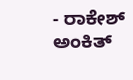- ರಾಕೇಶ್ ಅಂಕಿತ್